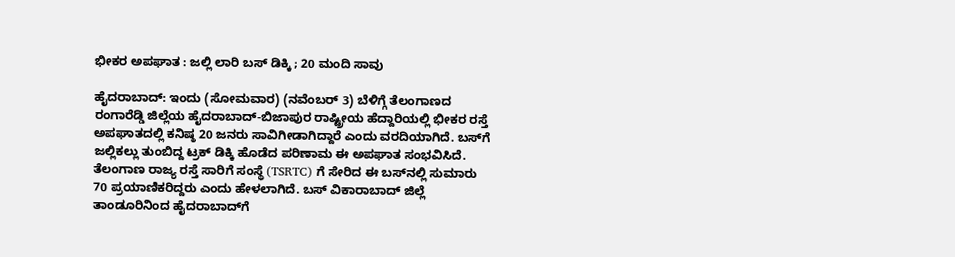ಭೀಕರ ಅಪಘಾತ : ಜಲ್ಲಿ ಲಾರಿ ಬಸ್‌ ಡಿಕ್ಕಿ ; 20 ಮಂದಿ ಸಾವು

ಹೈದರಾಬಾದ್: ಇಂದು (ಸೋಮವಾರ) (ನವೆಂಬರ್ 3) ಬೆಳಿಗ್ಗೆ ತೆಲಂಗಾಣದ ರಂಗಾರೆಡ್ಡಿ ಜಿಲ್ಲೆಯ ಹೈದರಾಬಾದ್-ಬಿಜಾಪುರ ರಾಷ್ಟ್ರೀಯ ಹೆದ್ದಾರಿಯಲ್ಲಿ ಭೀಕರ ರಸ್ತೆ ಅಪಘಾತದಲ್ಲಿ ಕನಿಷ್ಠ 20 ಜನರು ಸಾವಿಗೀಡಾಗಿದ್ದಾರೆ ಎಂದು ವರದಿಯಾಗಿದೆ. ಬಸ್‌ಗೆ ಜಲ್ಲಿಕಲ್ಲು ತುಂಬಿದ್ದ ಟ್ರಕ್ ಡಿಕ್ಕಿ ಹೊಡೆದ ಪರಿಣಾಮ ಈ ಅಪಘಾತ ಸಂಭವಿಸಿದೆ.
ತೆಲಂಗಾಣ ರಾಜ್ಯ ರಸ್ತೆ ಸಾರಿಗೆ ಸಂಸ್ಥೆ (TSRTC) ಗೆ ಸೇರಿದ ಈ ಬಸ್‌ನಲ್ಲಿ ಸುಮಾರು 70 ಪ್ರಯಾಣಿಕರಿದ್ದರು ಎಂದು ಹೇಳಲಾಗಿದೆ. ಬಸ್ ವಿಕಾರಾಬಾದ್ ಜಿಲ್ಲೆ ತಾಂಡೂರಿನಿಂದ ಹೈದರಾಬಾದ್‌ಗೆ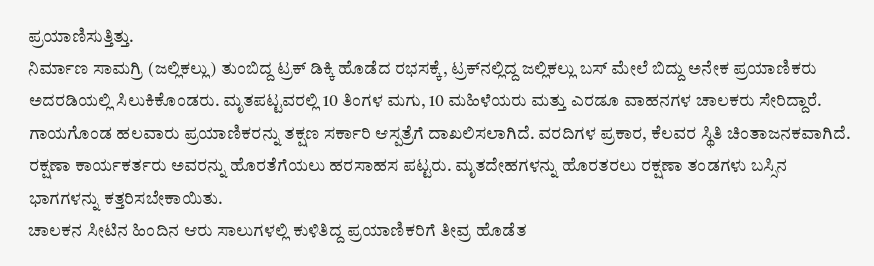ಪ್ರಯಾಣಿಸುತ್ತಿತ್ತು.
ನಿರ್ಮಾಣ ಸಾಮಗ್ರಿ (ಜಲ್ಲಿಕಲ್ಲು) ತುಂಬಿದ್ದ ಟ್ರಕ್ ಡಿಕ್ಕಿ ಹೊಡೆದ ರಭಸಕ್ಕೆ, ಟ್ರಕ್‌ನಲ್ಲಿದ್ದ ಜಲ್ಲಿಕಲ್ಲು ಬಸ್‌ ಮೇಲೆ ಬಿದ್ದು ಅನೇಕ ಪ್ರಯಾಣಿಕರು ಅದರಡಿಯಲ್ಲಿ ಸಿಲುಕಿಕೊಂಡರು. ಮೃತಪಟ್ಟವರಲ್ಲಿ 10 ತಿಂಗಳ ಮಗು, 10 ಮಹಿಳೆಯರು ಮತ್ತು ಎರಡೂ ವಾಹನಗಳ ಚಾಲಕರು ಸೇರಿದ್ದಾರೆ. ಗಾಯಗೊಂಡ ಹಲವಾರು ಪ್ರಯಾಣಿಕರನ್ನು ತಕ್ಷಣ ಸರ್ಕಾರಿ ಆಸ್ಪತ್ರೆಗೆ ದಾಖಲಿಸಲಾಗಿದೆ. ವರದಿಗಳ ಪ್ರಕಾರ, ಕೆಲವರ ಸ್ಥಿತಿ ಚಿಂತಾಜನಕವಾಗಿದೆ.
ರಕ್ಷಣಾ ಕಾರ್ಯಕರ್ತರು ಅವರನ್ನು ಹೊರತೆಗೆಯಲು ಹರಸಾಹಸ ಪಟ್ಟರು. ಮೃತದೇಹಗಳನ್ನು ಹೊರತರಲು ರಕ್ಷಣಾ ತಂಡಗಳು ಬಸ್ಸಿನ ಭಾಗಗಳನ್ನು ಕತ್ತರಿಸಬೇಕಾಯಿತು.
ಚಾಲಕನ ಸೀಟಿನ ಹಿಂದಿನ ಆರು ಸಾಲುಗಳಲ್ಲಿ ಕುಳಿತಿದ್ದ ಪ್ರಯಾಣಿಕರಿಗೆ ತೀವ್ರ ಹೊಡೆತ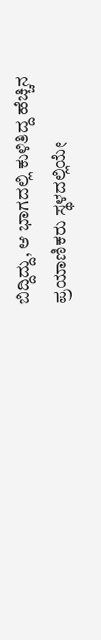ಬಿದ್ದಿದ್ದು, ಆ ಭಾಗದಲ್ಲಿ ಕುಳಿತಿದ್ದ ಹೆಚ್ಚಿನ ಪ್ರಯಾಣಿಕರು ಸ್ಥಳದಲ್ಲಿಯೇ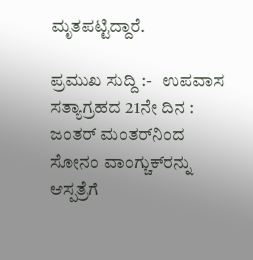ಮೃತಪಟ್ಟಿದ್ದಾರೆ.

ಪ್ರಮುಖ ಸುದ್ದಿ :-   ಉಪವಾಸ ಸತ್ಯಾಗ್ರಹದ 21ನೇ ದಿನ : ಜಂತರ್ ಮಂತರ್‌ನಿಂದ ಸೋನಂ ವಾಂಗ್ಚುಕ್‌ರನ್ನು ಆಸ್ಪತ್ರೆಗೆ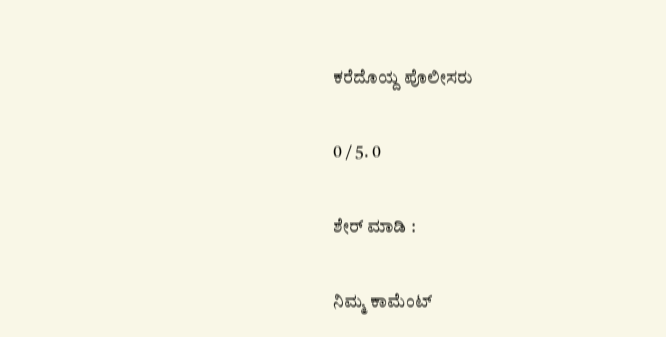ಕರೆದೊಯ್ದ ಪೊಲೀಸರು

0 / 5. 0

ಶೇರ್ ಮಾಡಿ :

ನಿಮ್ಮ ಕಾಮೆಂಟ್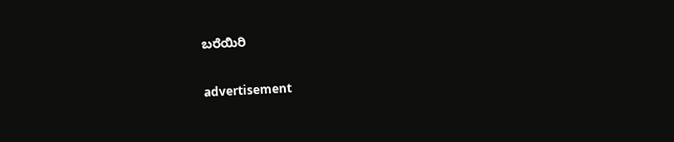ಬರೆಯಿರಿ

advertisement